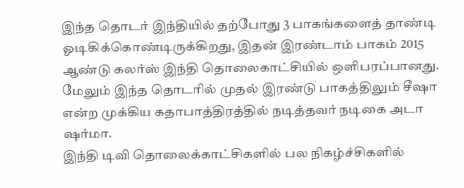இந்த தொடர் இந்தியில் தற்போது 3 பாகங்களைத் தாண்டி ஓடிகிக்கொண்டிருக்கிறது, இதன் இரண்டாம் பாகம் 2015 ஆண்டு கலர்ஸ் இந்தி தொலைகாட்சியில் ஒளிபரப்பானது. மேலும் இந்த தொடரில் முதல் இரண்டு பாகத்திலும் சீஷா என்ற முக்கிய கதாபாத்திரத்தில் நடித்தவர் நடிகை அடா ஷர்மா.
இந்தி டிவி தொலைக்காட்சிகளில் பல நிகழ்ச்சிகளில்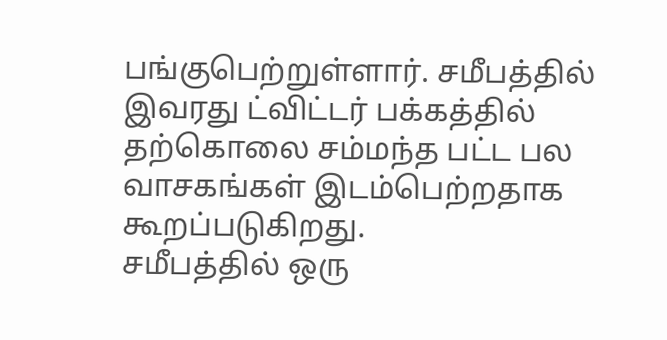பங்குபெற்றுள்ளார். சமீபத்தில் இவரது ட்விட்டர் பக்கத்தில் தற்கொலை சம்மந்த பட்ட பல வாசகங்கள் இடம்பெற்றதாக கூறப்படுகிறது.
சமீபத்தில் ஒரு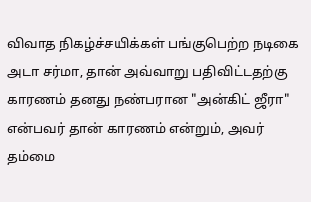விவாத நிகழ்ச்சயிக்கள் பங்குபெற்ற நடிகை அடா சர்மா, தான் அவ்வாறு பதிவிட்டதற்கு காரணம் தனது நண்பரான "அன்கிட் ஜீரா" என்பவர் தான் காரணம் என்றும், அவர் தம்மை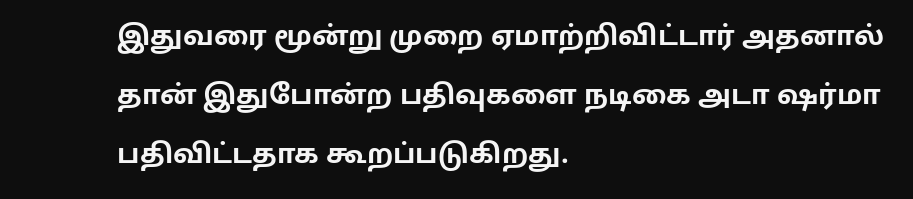இதுவரை மூன்று முறை ஏமாற்றிவிட்டார் அதனால் தான் இதுபோன்ற பதிவுகளை நடிகை அடா ஷர்மா பதிவிட்டதாக கூறப்படுகிறது.